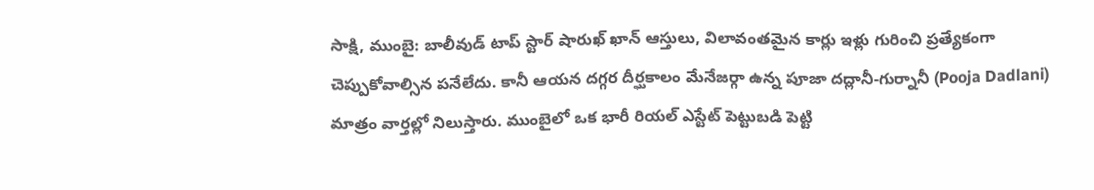సాక్షి, ముంబై: బాలీవుడ్ టాప్ స్టార్ షారుఖ్ ఖాన్ ఆస్తులు, విలావంతమైన కార్లు ఇళ్లు గురించి ప్రత్యేకంగా చెప్పుకోవాల్సిన పనేలేదు. కానీ ఆయన దగ్గర దీర్ఘకాలం మేనేజర్గా ఉన్న పూజా దద్లానీ-గుర్నానీ (Pooja Dadlani) మాత్రం వార్తల్లో నిలుస్తారు. ముంబైలో ఒక భారీ రియల్ ఎస్టేట్ పెట్టుబడి పెట్టి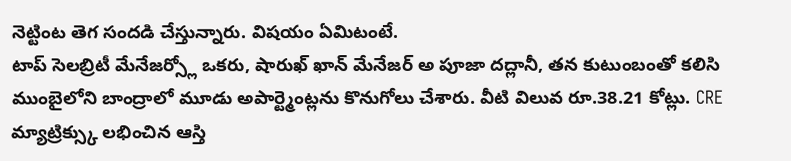నెట్టింట తెగ సందడి చేస్తున్నారు. విషయం ఏమిటంటే.
టాప్ సెలబ్రిటీ మేనేజర్స్లో ఒకరు, షారుఖ్ ఖాన్ మేనేజర్ అ పూజా దద్లానీ, తన కుటుంబంతో కలిసి ముంబైలోని బాంద్రాలో మూడు అపార్ట్మెంట్లను కొనుగోలు చేశారు. వీటి విలువ రూ.38.21 కోట్లు. CRE మ్యాట్రిక్స్కు లభించిన ఆస్తి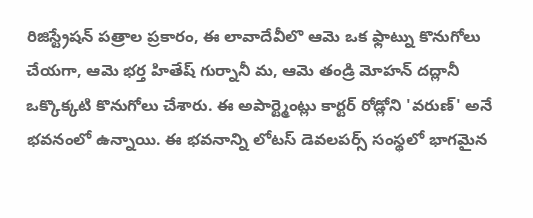రిజిస్ట్రేషన్ పత్రాల ప్రకారం, ఈ లావాదేవీలొ ఆమె ఒక ఫ్లాట్ను కొనుగోలు చేయగా, ఆమె భర్త హితేష్ గుర్నానీ మ, ఆమె తండ్రి మోహన్ దద్లానీ ఒక్కొక్కటి కొనుగోలు చేశారు. ఈ అపార్ట్మెంట్లు కార్టర్ రోడ్లోని 'వరుణ్' అనే భవనంలో ఉన్నాయి. ఈ భవనాన్ని లోటస్ డెవలపర్స్ సంస్థలో భాగమైన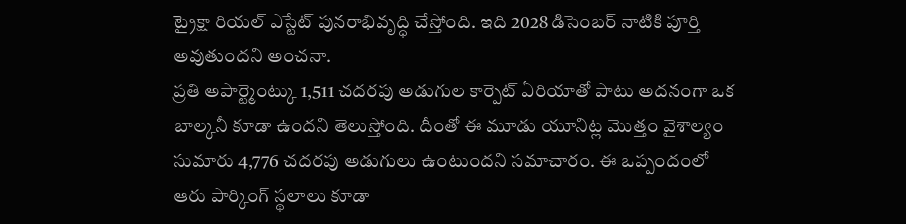ట్రైక్షా రియల్ ఎస్టేట్ పునరాభివృద్ధి చేస్తోంది. ఇది 2028 డిసెంబర్ నాటికి పూర్తి అవుతుందని అంచనా.
ప్రతి అపార్ట్మెంట్కు 1,511 చదరపు అడుగుల కార్పెట్ ఏరియాతో పాటు అదనంగా ఒక బాల్కనీ కూడా ఉందని తెలుస్తోంది. దీంతో ఈ మూడు యూనిట్ల మొత్తం వైశాల్యం సుమారు 4,776 చదరపు అడుగులు ఉంటుందని సమాచారం. ఈ ఒప్పందంలో ఆరు పార్కింగ్ స్థలాలు కూడా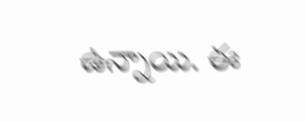ఉన్నాయి. ఈ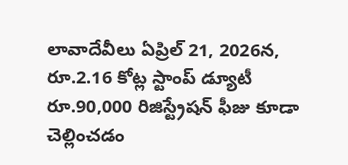లావాదేవీలు ఏప్రిల్ 21, 2026న, రూ.2.16 కోట్ల స్టాంప్ డ్యూటీ రూ.90,000 రిజిస్ట్రేషన్ ఫీజు కూడా చెల్లించడం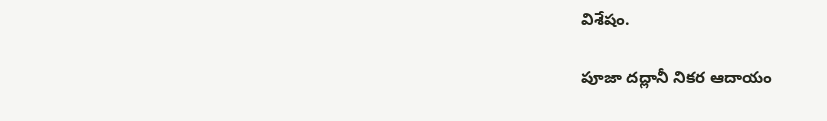విశేషం.

పూజా దద్లానీ నికర ఆదాయం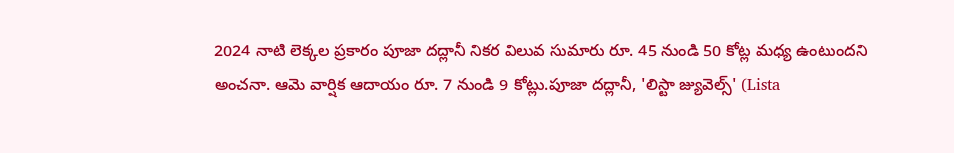2024 నాటి లెక్కల ప్రకారం పూజా దద్లానీ నికర విలువ సుమారు రూ. 45 నుండి 50 కోట్ల మధ్య ఉంటుందని అంచనా. ఆమె వార్షిక ఆదాయం రూ. 7 నుండి 9 కోట్లు.పూజా దద్లానీ, 'లిస్టా జ్యువెల్స్' (Lista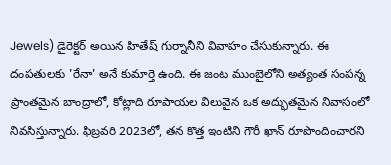Jewels) డైరెక్టర్ అయిన హితేష్ గుర్నానీని వివాహం చేసుకున్నారు. ఈ దంపతులకు 'రేనా' అనే కుమార్తె ఉంది. ఈ జంట ముంబైలోని అత్యంత సంపన్న ప్రాంతమైన బాంద్రాలో, కోట్లాది రూపాయల విలువైన ఒక అద్భుతమైన నివాసంలో నివసిస్తున్నారు. ఫిబ్రవరి 2023లో, తన కొత్త ఇంటిని గౌరీ ఖాన్ రూపొందించారని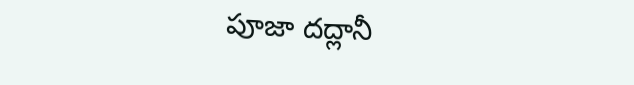పూజా దద్లానీ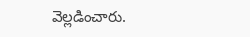వెల్లడించారు.